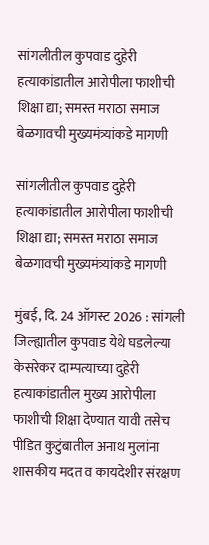सांगलीतील कुपवाड दुहेरी हत्याकांडातील आरोपीला फाशीची शिक्षा द्या; समस्त मराठा समाज बेळगावची मुख्यमंत्र्यांकडे मागणी

सांगलीतील कुपवाड दुहेरी हत्याकांडातील आरोपीला फाशीची शिक्षा द्या; समस्त मराठा समाज बेळगावची मुख्यमंत्र्यांकडे मागणी

मुंबई, दि. 24 ऑगस्ट 2026 : सांगली जिल्ह्यातील कुपवाड येथे घडलेल्या केसरेकर दाम्पत्याच्या दुहेरी हत्याकांडातील मुख्य आरोपीला फाशीची शिक्षा देण्यात यावी तसेच पीडित कुटुंबातील अनाथ मुलांना शासकीय मदत व कायदेशीर संरक्षण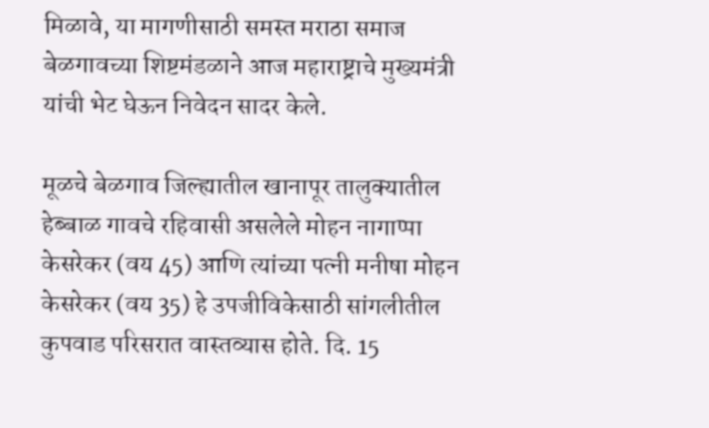मिळावे, या मागणीसाठी समस्त मराठा समाज बेळगावच्या शिष्टमंडळाने आज महाराष्ट्राचे मुख्यमंत्री यांची भेट घेऊन निवेदन सादर केले.

मूळचे बेळगाव जिल्ह्यातील खानापूर तालुक्यातील हेब्बाळ गावचे रहिवासी असलेले मोहन नागाप्पा केसरेकर (वय 45) आणि त्यांच्या पत्नी मनीषा मोहन केसरेकर (वय 35) हे उपजीविकेसाठी सांगलीतील कुपवाड परिसरात वास्तव्यास होते. दि. 15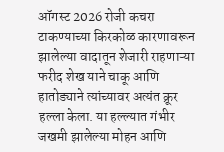ऑगस्ट 2026 रोजी कचरा टाकण्याच्या किरकोळ कारणावरून झालेल्या वादातून शेजारी राहणाऱ्या फरीद शेख याने चाकू आणि हातोड्याने त्यांच्यावर अत्यंत क्रूर हल्ला केला. या हल्ल्यात गंभीर जखमी झालेल्या मोहन आणि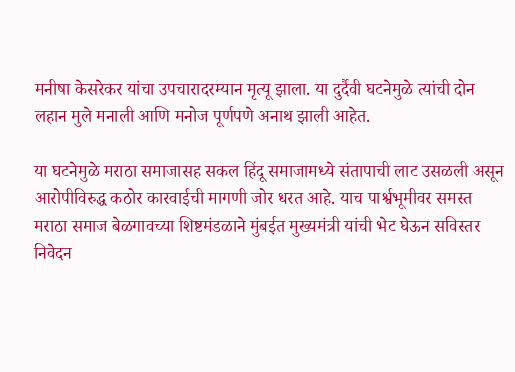मनीषा केसरेकर यांचा उपचारादरम्यान मृत्यू झाला. या दुर्दैवी घटनेमुळे त्यांची दोन लहान मुले मनाली आणि मनोज पूर्णपणे अनाथ झाली आहेत.

या घटनेमुळे मराठा समाजासह सकल हिंदू समाजामध्ये संतापाची लाट उसळली असून आरोपीविरुद्ध कठोर कारवाईची मागणी जोर धरत आहे. याच पार्श्वभूमीवर समस्त मराठा समाज बेळगावच्या शिष्टमंडळाने मुंबईत मुख्यमंत्री यांची भेट घेऊन सविस्तर निवेदन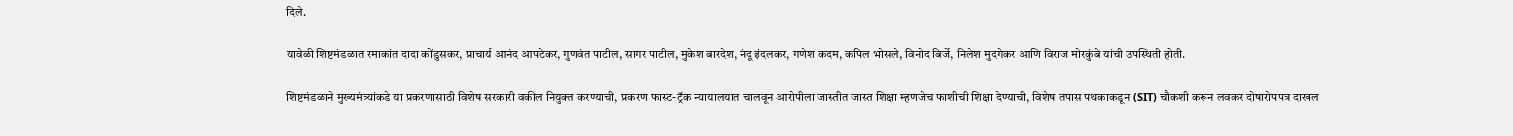दिले.

यावेळी शिष्टमंडळात रमाकांत दादा कोंडुसकर, प्राचार्य आनंद आपटेकर, गुणवंत पाटील, सागर पाटील, मुकेश बारदेश, नंदू इंदलकर, गणेश कदम, कपिल भोसले, विनोद बिर्जे, निलेश मुदगेकर आणि विराज मोरकुंबे यांची उपस्थिती होती.

शिष्टमंडळाने मुख्यमंत्र्यांकडे या प्रकरणासाठी विशेष सरकारी वकील नियुक्त करण्याची, प्रकरण फास्ट-ट्रॅक न्यायालयात चालवून आरोपीला जास्तीत जास्त शिक्षा म्हणजेच फाशीची शिक्षा देण्याची, विशेष तपास पथकाकडून (SIT) चौकशी करून लवकर दोषारोपपत्र दाखल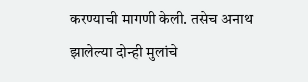करण्याची मागणी केली. तसेच अनाथ झालेल्या दोन्ही मुलांचे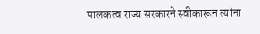पालकत्व राज्य सरकारने स्वीकारून त्यांना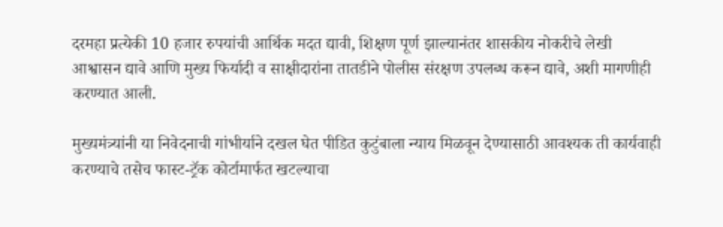दरमहा प्रत्येकी 10 हजार रुपयांची आर्थिक मदत द्यावी, शिक्षण पूर्ण झाल्यानंतर शासकीय नोकरीचे लेखी आश्वासन द्यावे आणि मुख्य फिर्यादी व साक्षीदारांना तातडीने पोलीस संरक्षण उपलब्ध करून द्यावे, अशी मागणीही करण्यात आली.

मुख्यमंत्र्यांनी या निवेदनाची गांभीर्याने दखल घेत पीडित कुटुंबाला न्याय मिळवून देण्यासाठी आवश्यक ती कार्यवाही करण्याचे तसेच फास्ट-ट्रॅक कोर्टामार्फत खटल्याचा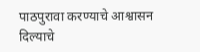पाठपुरावा करण्याचे आश्वासन दिल्याचे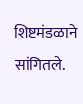शिष्टमंडळाने सांगितले.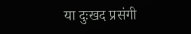या दुःखद प्रसंगी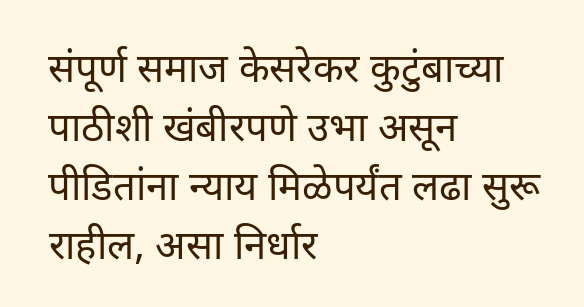संपूर्ण समाज केसरेकर कुटुंबाच्या पाठीशी खंबीरपणे उभा असून पीडितांना न्याय मिळेपर्यंत लढा सुरू राहील, असा निर्धार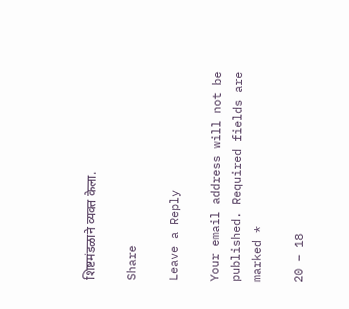शिष्टमंडळाने व्यक्त केला.

Share

Leave a Reply

Your email address will not be published. Required fields are marked *

20 − 18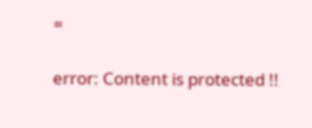=

error: Content is protected !!